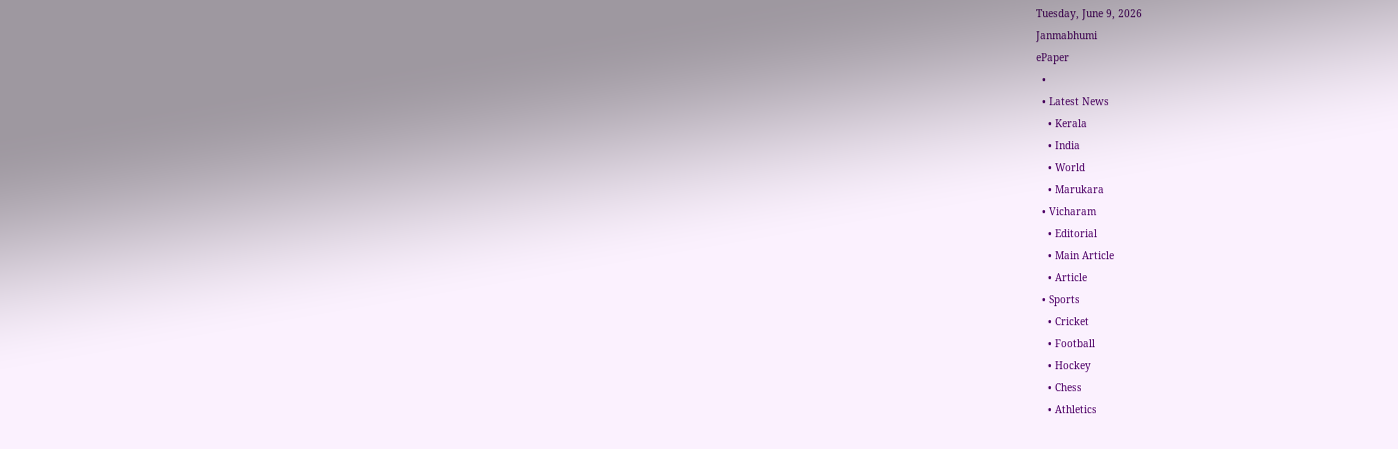Tuesday, June 9, 2026
Janmabhumi
ePaper
  •
  • Latest News
    • Kerala
    • India
    • World
    • Marukara
  • Vicharam
    • Editorial
    • Main Article
    • Article
  • Sports
    • Cricket
    • Football
    • Hockey
    • Chess
    • Athletics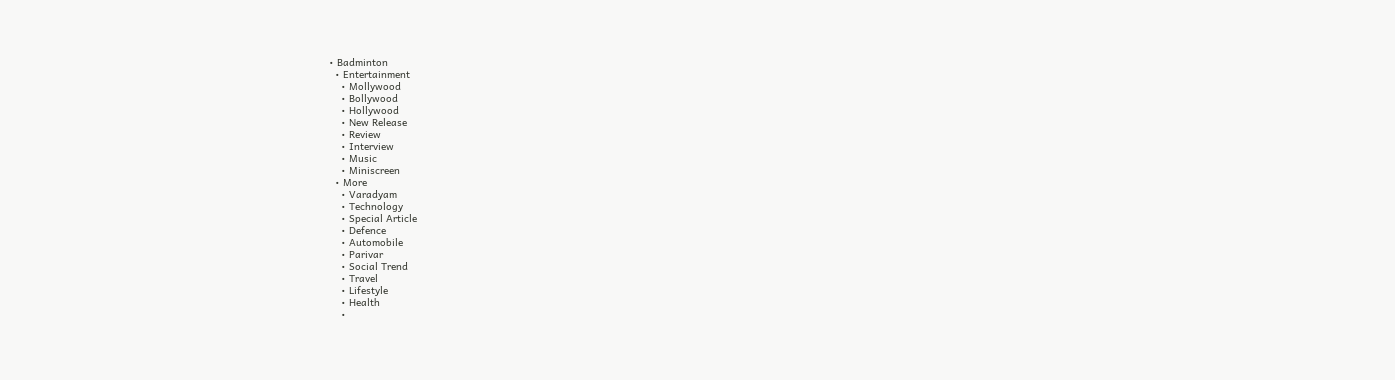• Badminton
  • Entertainment
    • Mollywood
    • Bollywood
    • Hollywood
    • New Release
    • Review
    • Interview
    • Music
    • Miniscreen
  • More
    • Varadyam
    • Technology
    • Special Article
    • Defence
    • Automobile
    • Parivar
    • Social Trend
    • Travel
    • Lifestyle
    • Health
    •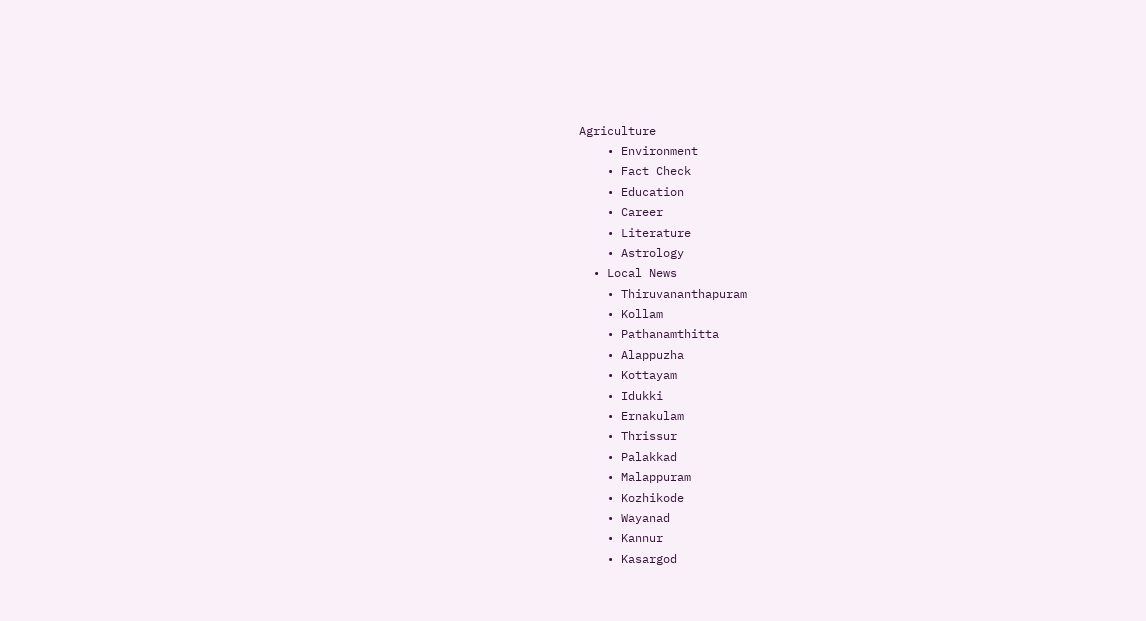Agriculture
    • Environment
    • Fact Check
    • Education
    • Career
    • Literature
    • Astrology
  • Local News
    • Thiruvananthapuram
    • Kollam
    • Pathanamthitta
    • Alappuzha
    • Kottayam
    • Idukki
    • Ernakulam
    • Thrissur
    • Palakkad
    • Malappuram
    • Kozhikode
    • Wayanad
    • Kannur
    • Kasargod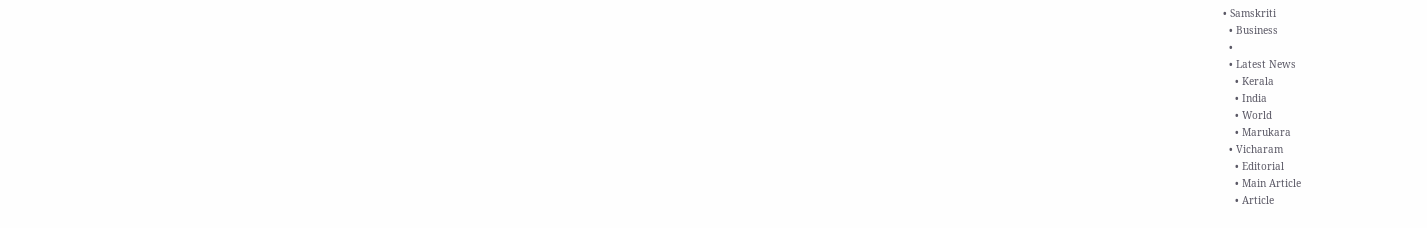• Samskriti
  • Business
  •
  • Latest News
    • Kerala
    • India
    • World
    • Marukara
  • Vicharam
    • Editorial
    • Main Article
    • Article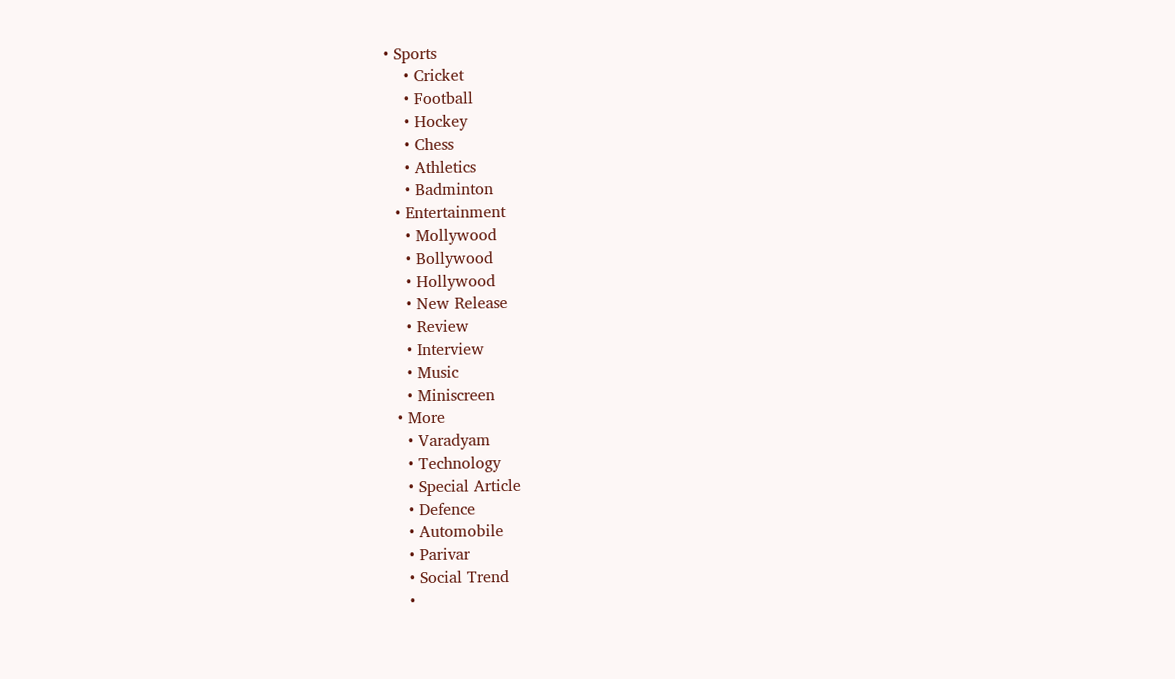• Sports
    • Cricket
    • Football
    • Hockey
    • Chess
    • Athletics
    • Badminton
  • Entertainment
    • Mollywood
    • Bollywood
    • Hollywood
    • New Release
    • Review
    • Interview
    • Music
    • Miniscreen
  • More
    • Varadyam
    • Technology
    • Special Article
    • Defence
    • Automobile
    • Parivar
    • Social Trend
    •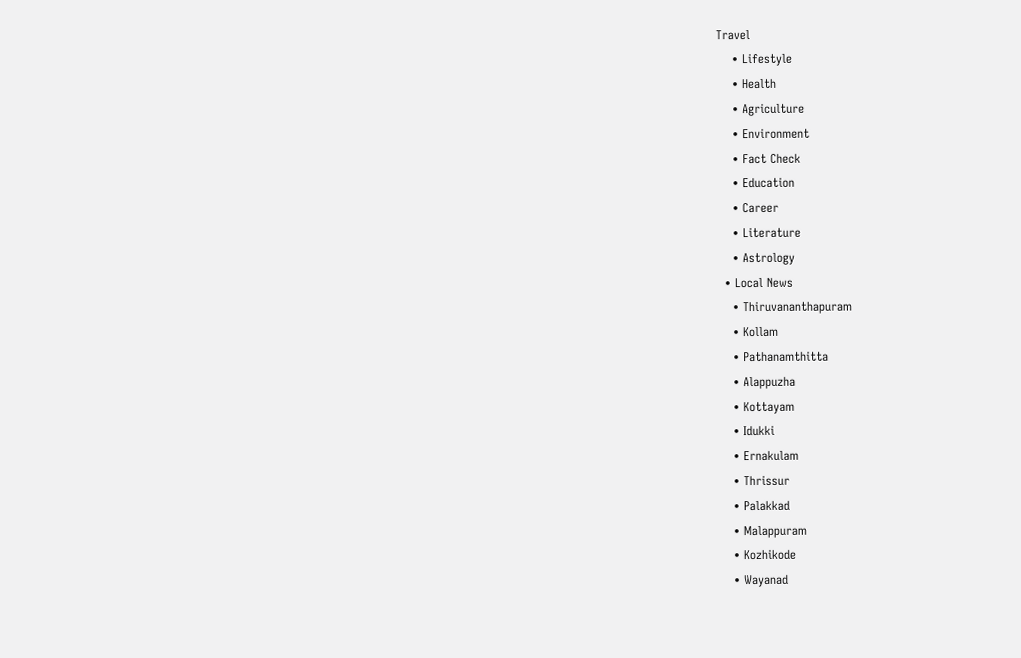Travel
    • Lifestyle
    • Health
    • Agriculture
    • Environment
    • Fact Check
    • Education
    • Career
    • Literature
    • Astrology
  • Local News
    • Thiruvananthapuram
    • Kollam
    • Pathanamthitta
    • Alappuzha
    • Kottayam
    • Idukki
    • Ernakulam
    • Thrissur
    • Palakkad
    • Malappuram
    • Kozhikode
    • Wayanad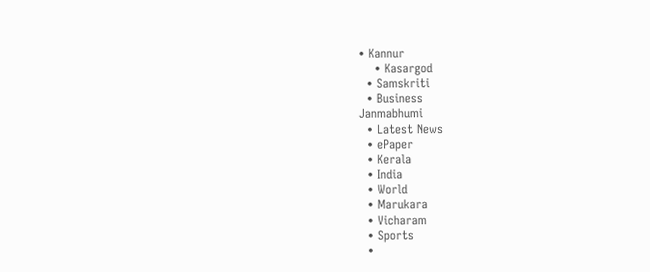• Kannur
    • Kasargod
  • Samskriti
  • Business
Janmabhumi
  • Latest News
  • ePaper
  • Kerala
  • India
  • World
  • Marukara
  • Vicharam
  • Sports
  •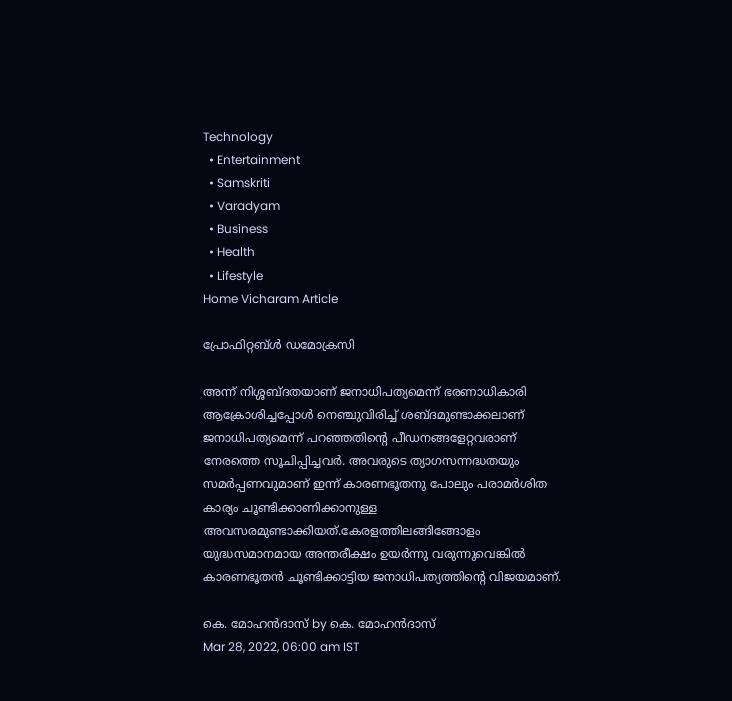Technology
  • Entertainment
  • Samskriti
  • Varadyam
  • Business
  • Health
  • Lifestyle
Home Vicharam Article

പ്രോഫിറ്റബ്ള്‍ ഡമോക്രസി

അന്ന് നിശ്ശബ്ദതയാണ് ജനാധിപത്യമെന്ന് ഭരണാധികാരി ആക്രോശിച്ചപ്പോള്‍ നെഞ്ചുവിരിച്ച് ശബ്ദമുണ്ടാക്കലാണ് ജനാധിപത്യമെന്ന് പറഞ്ഞതിന്റെ പീഡനങ്ങളേറ്റവരാണ് നേരത്തെ സൂചിപ്പിച്ചവര്‍. അവരുടെ ത്യാഗസന്നദ്ധതയും സമര്‍പ്പണവുമാണ് ഇന്ന് കാരണഭൂതനു പോലും പരാമര്‍ശിത കാര്യം ചൂണ്ടിക്കാണിക്കാനുള്ള അവസരമുണ്ടാക്കിയത്.കേരളത്തിലങ്ങിങ്ങോളം യുദ്ധസമാനമായ അന്തരീക്ഷം ഉയര്‍ന്നു വരുന്നുവെങ്കില്‍ കാരണഭൂതന്‍ ചൂണ്ടിക്കാട്ടിയ ജനാധിപത്യത്തിന്റെ വിജയമാണ്.

കെ. മോഹന്‍ദാസ് by കെ. മോഹന്‍ദാസ്
Mar 28, 2022, 06:00 am IST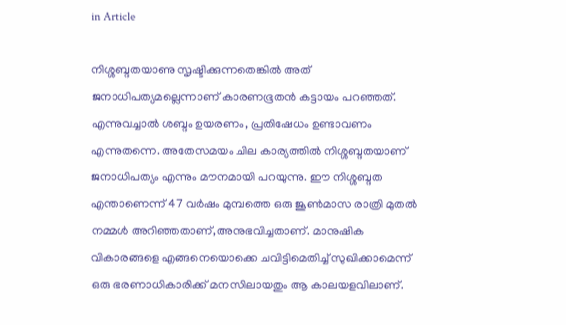in Article

നിശ്ശബ്ദതയാണു സൃഷ്ടിക്കുന്നതെങ്കില്‍ അത് ജനാധിപത്യമല്ലെന്നാണ് കാരണഭൂതന്‍ കട്ടായം പറഞ്ഞത്. എന്നുവച്ചാല്‍ ശബ്ദം ഉയരണം, പ്രതിഷേധം ഉണ്ടാവണം എന്നുതന്നെ. അതേസമയം ചില കാര്യത്തില്‍ നിശ്ശബ്ദതയാണ് ജനാധിപത്യം എന്നും മൗനമായി പറയുന്നു. ഈ നിശ്ശബ്ദത എന്താണെന്ന് 47 വര്‍ഷം മുമ്പത്തെ ഒരു ജൂണ്‍മാസ രാത്രി മുതല്‍ നമ്മള്‍ അറിഞ്ഞതാണ്,അനുഭവിച്ചതാണ്. മാനുഷിക വികാരങ്ങളെ എങ്ങനെയൊക്കെ ചവിട്ടിമെതിച്ച് സുഖിക്കാമെന്ന് ഒരു ഭരണാധികാരിക്ക് മനസിലായതും ആ കാലയളവിലാണ്.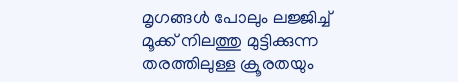മൃഗങ്ങള്‍ പോലും ലജ്ജിച്ച് മൂക്ക് നിലത്തു മുട്ടിക്കുന്ന തരത്തിലുള്ള ക്രൂരതയും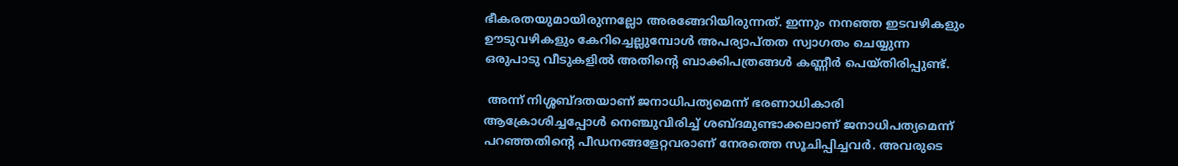ഭീകരതയുമായിരുന്നല്ലോ അരങ്ങേറിയിരുന്നത്. ഇന്നും നനഞ്ഞ ഇടവഴികളും ഊടുവഴികളും കേറിച്ചെല്ലുമ്പോള്‍ അപര്യാപ്തത സ്വാഗതം ചെയ്യുന്ന ഒരുപാടു വീടുകളില്‍ അതിന്റെ ബാക്കിപത്രങ്ങള്‍ കണ്ണീര്‍ പെയ്തിരിപ്പുണ്ട്.

 അന്ന് നിശ്ശബ്ദതയാണ് ജനാധിപത്യമെന്ന് ഭരണാധികാരി ആക്രോശിച്ചപ്പോള്‍ നെഞ്ചുവിരിച്ച് ശബ്ദമുണ്ടാക്കലാണ് ജനാധിപത്യമെന്ന് പറഞ്ഞതിന്റെ പീഡനങ്ങളേറ്റവരാണ് നേരത്തെ സൂചിപ്പിച്ചവര്‍. അവരുടെ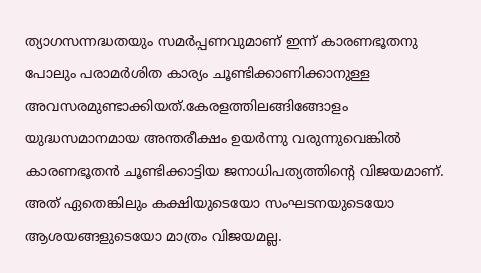ത്യാഗസന്നദ്ധതയും സമര്‍പ്പണവുമാണ് ഇന്ന് കാരണഭൂതനു പോലും പരാമര്‍ശിത കാര്യം ചൂണ്ടിക്കാണിക്കാനുള്ള അവസരമുണ്ടാക്കിയത്.കേരളത്തിലങ്ങിങ്ങോളം യുദ്ധസമാനമായ അന്തരീക്ഷം ഉയര്‍ന്നു വരുന്നുവെങ്കില്‍ കാരണഭൂതന്‍ ചൂണ്ടിക്കാട്ടിയ ജനാധിപത്യത്തിന്റെ വിജയമാണ്. അത് ഏതെങ്കിലും കക്ഷിയുടെയോ സംഘടനയുടെയോ ആശയങ്ങളുടെയോ മാത്രം വിജയമല്ല.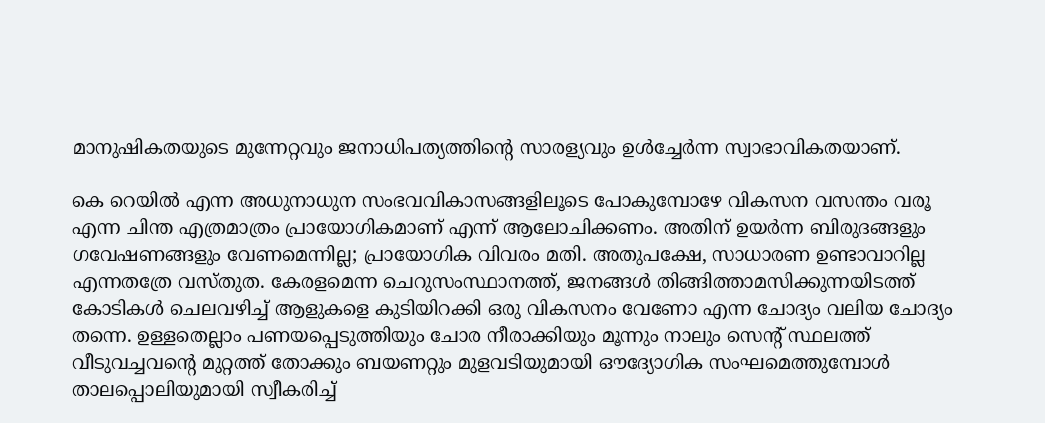മാനുഷികതയുടെ മുന്നേറ്റവും ജനാധിപത്യത്തിന്റെ സാരള്യവും ഉള്‍ച്ചേര്‍ന്ന സ്വാഭാവികതയാണ്.

കെ റെയില്‍ എന്ന അധുനാധുന സംഭവവികാസങ്ങളിലൂടെ പോകുമ്പോഴേ വികസന വസന്തം വരൂ എന്ന ചിന്ത എത്രമാത്രം പ്രായോഗികമാണ് എന്ന് ആലോചിക്കണം. അതിന് ഉയര്‍ന്ന ബിരുദങ്ങളും ഗവേഷണങ്ങളും വേണമെന്നില്ല; പ്രായോഗിക വിവരം മതി. അതുപക്ഷേ, സാധാരണ ഉണ്ടാവാറില്ല എന്നതത്രേ വസ്തുത. കേരളമെന്ന ചെറുസംസ്ഥാനത്ത്, ജനങ്ങള്‍ തിങ്ങിത്താമസിക്കുന്നയിടത്ത് കോടികള്‍ ചെലവഴിച്ച് ആളുകളെ കുടിയിറക്കി ഒരു വികസനം വേണോ എന്ന ചോദ്യം വലിയ ചോദ്യം തന്നെ. ഉള്ളതെല്ലാം പണയപ്പെടുത്തിയും ചോര നീരാക്കിയും മൂന്നും നാലും സെന്റ് സ്ഥലത്ത് വീടുവച്ചവന്റെ മുറ്റത്ത് തോക്കും ബയണറ്റും മുളവടിയുമായി ഔദ്യോഗിക സംഘമെത്തുമ്പോള്‍ താലപ്പൊലിയുമായി സ്വീകരിച്ച്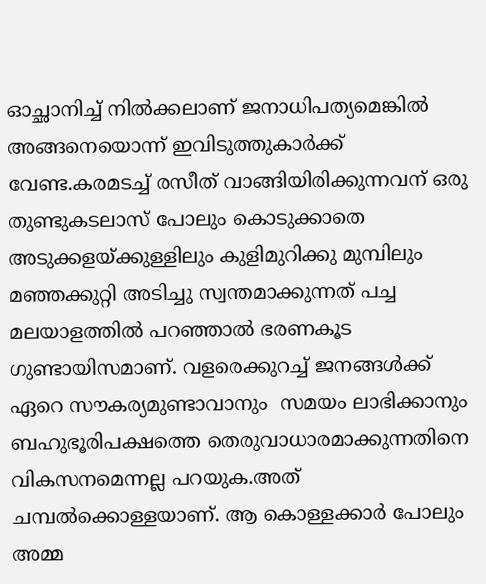ഓച്ഛാനിച്ച് നില്‍ക്കലാണ് ജനാധിപത്യമെങ്കില്‍ അങ്ങനെയൊന്ന് ഇവിടുത്തുകാര്‍ക്ക് വേണ്ട.കരമടച്ച് രസീത് വാങ്ങിയിരിക്കുന്നവന് ഒരു തുണ്ടുകടലാസ് പോലും കൊടുക്കാതെ അടുക്കളയ്‌ക്കുള്ളിലും കുളിമുറിക്കു മുമ്പിലും മഞ്ഞക്കുറ്റി അടിച്ചു സ്വന്തമാക്കുന്നത് പച്ച മലയാളത്തില്‍ പറഞ്ഞാല്‍ ഭരണകൂട ഗുണ്ടായിസമാണ്. വളരെക്കുറച്ച് ജനങ്ങള്‍ക്ക് ഏറെ സൗകര്യമുണ്ടാവാനും  സമയം ലാഭിക്കാനും ബഹുഭൂരിപക്ഷത്തെ തെരുവാധാരമാക്കുന്നതിനെ വികസനമെന്നല്ല പറയുക.അത് ചമ്പല്‍ക്കൊള്ളയാണ്. ആ കൊള്ളക്കാര്‍ പോലും അമ്മ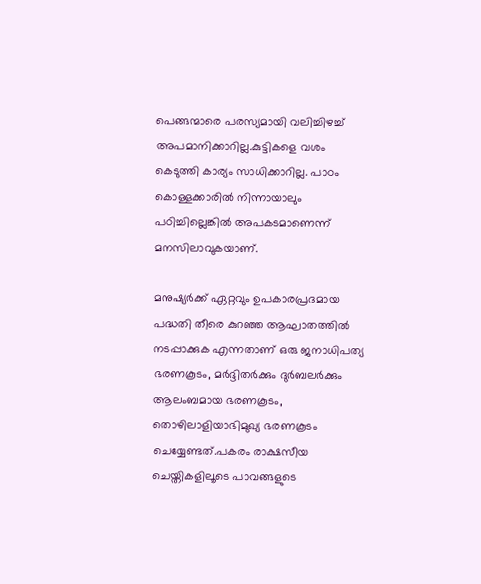പെങ്ങന്മാരെ പരസ്യമായി വലിച്ചിഴച്ച് അപമാനിക്കാറില്ല.കുട്ടികളെ വശം കെടുത്തി കാര്യം സാധിക്കാറില്ല. പാഠം കൊള്ളക്കാരില്‍ നിന്നായാലും പഠിച്ചില്ലെങ്കില്‍ അപകടമാണെന്ന് മനസിലാവുകയാണ്.

മനുഷ്യര്‍ക്ക് ഏറ്റവും ഉപകാരപ്രദമായ പദ്ധതി തീരെ കുറഞ്ഞ ആഘാതത്തില്‍ നടപ്പാക്കുക എന്നതാണ് ഒരു ജനാധിപത്യ ഭരണകൂടം, മര്‍ദ്ദിതര്‍ക്കും ദുര്‍ബലര്‍ക്കും ആലംബമായ ഭരണകൂടം, തൊഴിലാളിയാഭിമുഖ്യ ഭരണകൂടം ചെയ്യേണ്ടത്.പകരം രാക്ഷസീയ ചെയ്തികളിലൂടെ പാവങ്ങളുടെ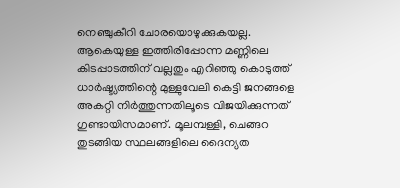നെഞ്ചുകീറി ചോരയൊഴുക്കുകയല്ല. ആകെയുള്ള ഇത്തിരിപ്പോന്ന മണ്ണിലെ കിടപ്പാടത്തിന് വല്ലതും എറിഞ്ഞു കൊടുത്ത് ധാര്‍ഷ്ട്യത്തിന്റെ മുള്ളുവേലി കെട്ടി ജനങ്ങളെ അകറ്റി നിര്‍ത്തുന്നതിലൂടെ വിജയിക്കുന്നത് ഗുണ്ടായിസമാണ്. മൂലമ്പള്ളി, ചെങ്ങറ തുടങ്ങിയ സ്ഥലങ്ങളിലെ ദൈന്യത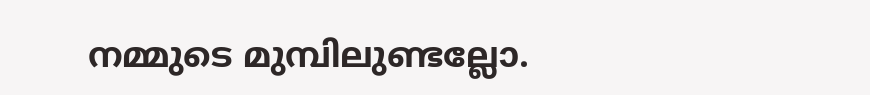നമ്മുടെ മുമ്പിലുണ്ടല്ലോ.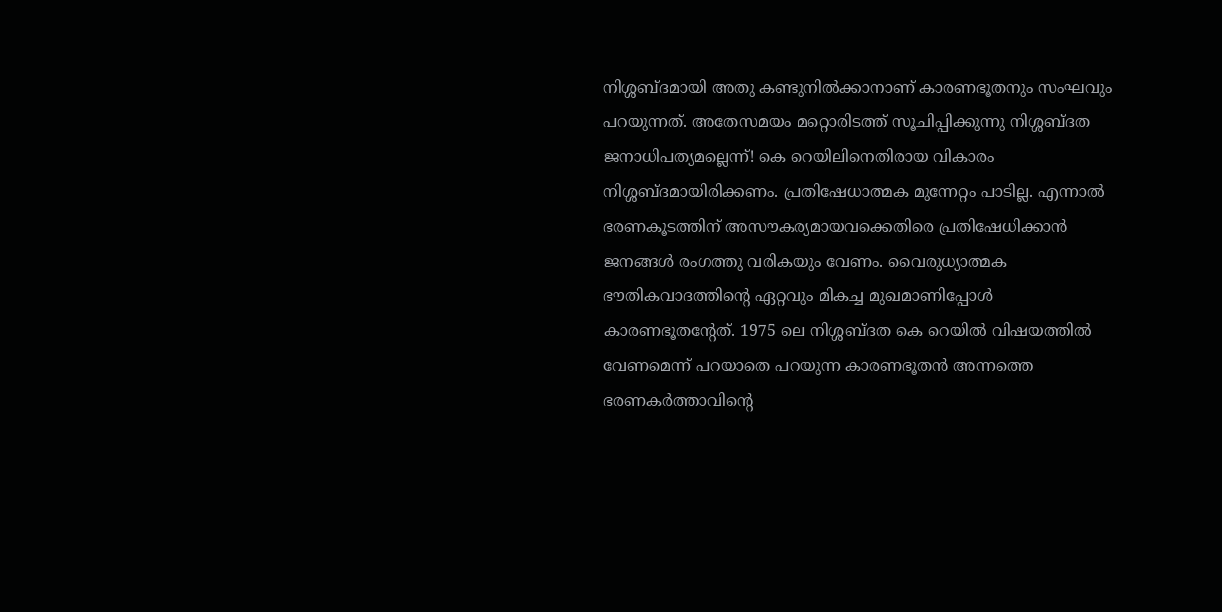നിശ്ശബ്ദമായി അതു കണ്ടുനില്‍ക്കാനാണ് കാരണഭൂതനും സംഘവും പറയുന്നത്. അതേസമയം മറ്റൊരിടത്ത് സൂചിപ്പിക്കുന്നു നിശ്ശബ്ദത ജനാധിപത്യമല്ലെന്ന്! കെ റെയിലിനെതിരായ വികാരം നിശ്ശബ്ദമായിരിക്കണം. പ്രതിഷേധാത്മക മുന്നേറ്റം പാടില്ല. എന്നാല്‍ ഭരണകൂടത്തിന് അസൗകര്യമായവക്കെതിരെ പ്രതിഷേധിക്കാന്‍ ജനങ്ങള്‍ രംഗത്തു വരികയും വേണം. വൈരുധ്യാത്മക ഭൗതികവാദത്തിന്റെ ഏറ്റവും മികച്ച മുഖമാണിപ്പോള്‍ കാരണഭൂതന്റേത്. 1975 ലെ നിശ്ശബ്ദത കെ റെയില്‍ വിഷയത്തില്‍ വേണമെന്ന് പറയാതെ പറയുന്ന കാരണഭൂതന്‍ അന്നത്തെ ഭരണകര്‍ത്താവിന്റെ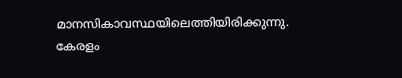മാനസികാവസ്ഥയിലെത്തിയിരിക്കുന്നു. കേരളം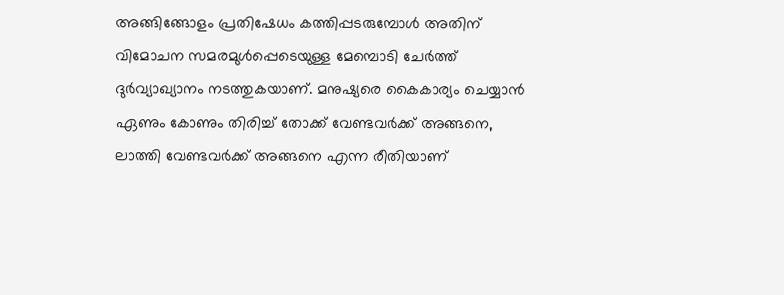അങ്ങിങ്ങോളം പ്രതിഷേധം കത്തിപ്പടരുമ്പോള്‍ അതിന് വിമോചന സമരമുള്‍പ്പെടെയുള്ള മേമ്പൊടി ചേര്‍ത്ത് ദുര്‍വ്യാഖ്യാനം നടത്തുകയാണ്. മനുഷ്യരെ കൈകാര്യം ചെയ്യാന്‍ ഏണും കോണും തിരിച്ച് തോക്ക് വേണ്ടവര്‍ക്ക് അങ്ങനെ, ലാത്തി വേണ്ടവര്‍ക്ക് അങ്ങനെ എന്ന രീതിയാണ്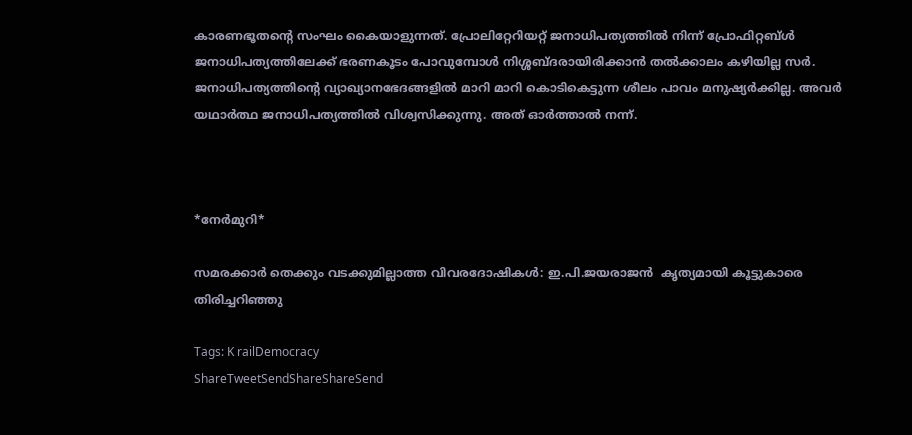കാരണഭൂതന്റെ സംഘം കൈയാളുന്നത്. പ്രോലിറ്റേറിയറ്റ് ജനാധിപത്യത്തില്‍ നിന്ന് പ്രോഫിറ്റബ്ള്‍ ജനാധിപത്യത്തിലേക്ക് ഭരണകൂടം പോവുമ്പോള്‍ നിശ്ശബ്ദരായിരിക്കാന്‍ തല്‍ക്കാലം കഴിയില്ല സര്‍. ജനാധിപത്യത്തിന്റെ വ്യാഖ്യാനഭേദങ്ങളില്‍ മാറി മാറി കൊടികെട്ടുന്ന ശീലം പാവം മനുഷ്യര്‍ക്കില്ല. അവര്‍ യഥാര്‍ത്ഥ ജനാധിപത്യത്തില്‍ വിശ്വസിക്കുന്നു. അത് ഓര്‍ത്താല്‍ നന്ന്.



*നേര്‍മുറി*

സമരക്കാര്‍ തെക്കും വടക്കുമില്ലാത്ത വിവരദോഷികള്‍: ഇ.പി.ജയരാജന്‍  കൃത്യമായി കൂട്ടുകാരെ തിരിച്ചറിഞ്ഞു

Tags: K railDemocracy
ShareTweetSendShareShareSend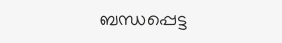ബന്ധപ്പെട്ട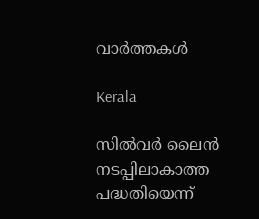വാര്‍ത്തകള്‍

Kerala

സില്‍വര്‍ ലൈന്‍ നടപ്പിലാകാത്ത പദ്ധതിയെന്ന്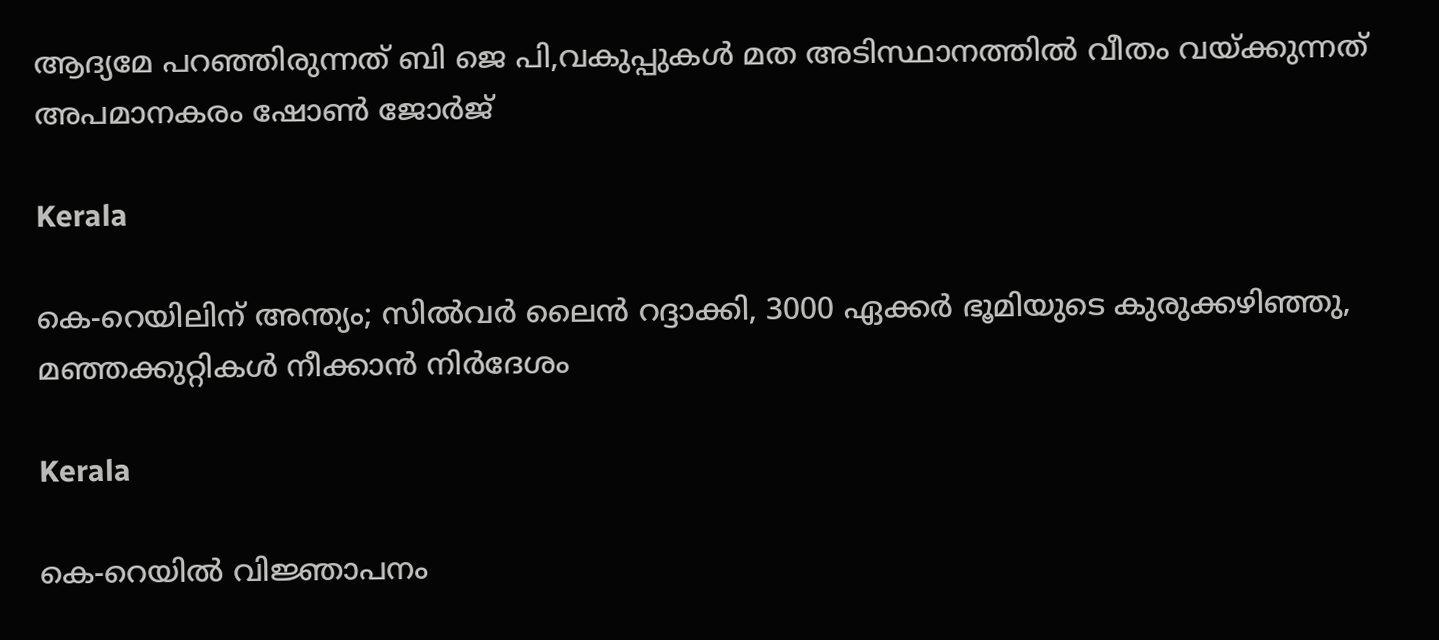ആദ്യമേ പറഞ്ഞിരുന്നത് ബി ജെ പി,വകുപ്പുകള്‍ മത അടിസ്ഥാനത്തില്‍ വീതം വയ്‌ക്കുന്നത് അപമാനകരം ഷോണ്‍ ജോര്‍ജ്

Kerala

കെ-റെയിലിന് അന്ത്യം; സിൽവർ ലൈൻ റദ്ദാക്കി, 3000 ഏക്കർ ഭൂമിയുടെ കുരുക്കഴിഞ്ഞു, മഞ്ഞക്കുറ്റികൾ നീക്കാൻ നിർദേശം

Kerala

കെ-റെയിൽ വിജ്ഞാപനം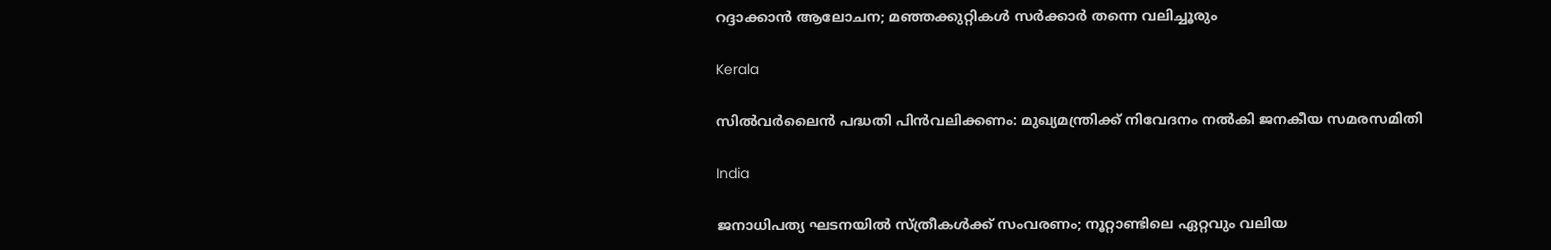റദ്ദാക്കാൻ ആലോചന; മഞ്ഞക്കുറ്റികൾ സർക്കാർ തന്നെ വലിച്ചൂരും

Kerala

സില്‍വര്‍ലൈന്‍ പദ്ധതി പിന്‍വലിക്കണം: മുഖ്യമന്ത്രിക്ക് നിവേദനം നല്‍കി ജനകീയ സമരസമിതി

India

ജനാധിപത്യ ഘടനയിൽ സ്ത്രീകൾക്ക് സംവരണം; നൂറ്റാണ്ടിലെ ഏറ്റവും വലിയ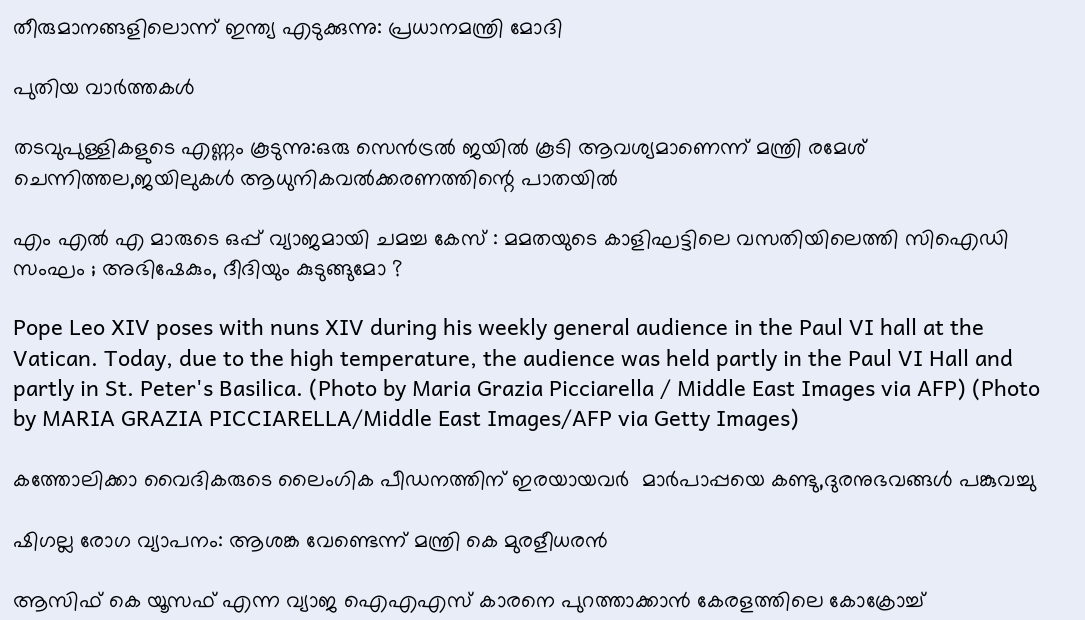തീരുമാനങ്ങളിലൊന്ന് ഇന്ത്യ എടുക്കുന്നു: പ്രധാനമന്ത്രി മോദി

പുതിയ വാര്‍ത്തകള്‍

തടവുപുള്ളികളുടെ എണ്ണം കൂടുന്നു:ഒരു സെന്‍ട്രല്‍ ജയില്‍ കൂടി ആവശ്യമാണെന്ന് മന്ത്രി രമേശ് ചെന്നിത്തല,ജയിലുകള്‍ ആധുനികവല്‍ക്കരണത്തിന്റെ പാതയില്‍

എം എൽ എ മാരുടെ ഒപ്പ് വ്യാജമായി ചമച്ച കേസ് : മമതയുടെ കാളിഘട്ടിലെ വസതിയിലെത്തി സിഐഡി സംഘം ; അഭിഷേകും, ദീദിയും കുടുങ്ങുമോ ?

Pope Leo XIV poses with nuns XIV during his weekly general audience in the Paul VI hall at the Vatican. Today, due to the high temperature, the audience was held partly in the Paul VI Hall and partly in St. Peter's Basilica. (Photo by Maria Grazia Picciarella / Middle East Images via AFP) (Photo by MARIA GRAZIA PICCIARELLA/Middle East Images/AFP via Getty Images)

കത്തോലിക്കാ വൈദികരുടെ ലൈംഗിക പീഡനത്തിന് ഇരയായവര്‍  മാര്‍പാപ്പയെ കണ്ടു,ദുരനുഭവങ്ങള്‍ പങ്കുവച്ചു

ഷിഗല്ല രോഗ വ്യാപനം: ആശങ്ക വേണ്ടെന്ന് മന്ത്രി കെ മുരളീധരന്‍

ആസിഫ് കെ യൂസഫ് എന്ന വ്യാജ ഐഎഎസ് കാരനെ പുറത്താക്കാന്‍ കേരളത്തിലെ കോക്രോച്ച്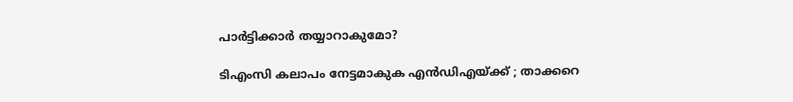പാര്‍ട്ടിക്കാര്‍ തയ്യാറാകുമോ?

ടിഎംസി കലാപം നേട്ടമാകുക എൻഡിഎയ്‌ക്ക് ; താക്കറെ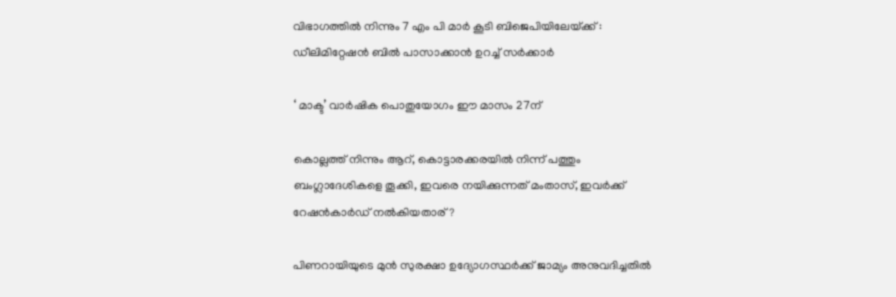വിഭാഗത്തിൽ നിന്നും 7 എം പി മാർ കൂടി ബിജെപിയിലേയ്‌ക്ക് : ഡീലിമിറ്റേഷൻ ബിൽ പാസാക്കാൻ ഉറച്ച് സർക്കാർ

‘ മാക്ട’ വാര്‍ഷിക പൊതുയോഗം ഈ മാസം 27ന്

കൊല്ലത്ത് നിന്നും ആറ്, കൊട്ടാരക്കരയില്‍ നിന്ന് പത്തും ബംഗ്ലാദേശികളെ തൂക്കി, ഇവരെ നയിക്കുന്നത് മംതാസ്, ഇവര്‍ക്ക് റേഷന്‍കാര്‍ഡ് നല്‍കിയതാര്?

പിണറായിയുടെ മുന്‍ സുരക്ഷാ ഉദ്യോഗസ്ഥര്‍ക്ക് ജാമ്യം അനുവദിച്ചതില്‍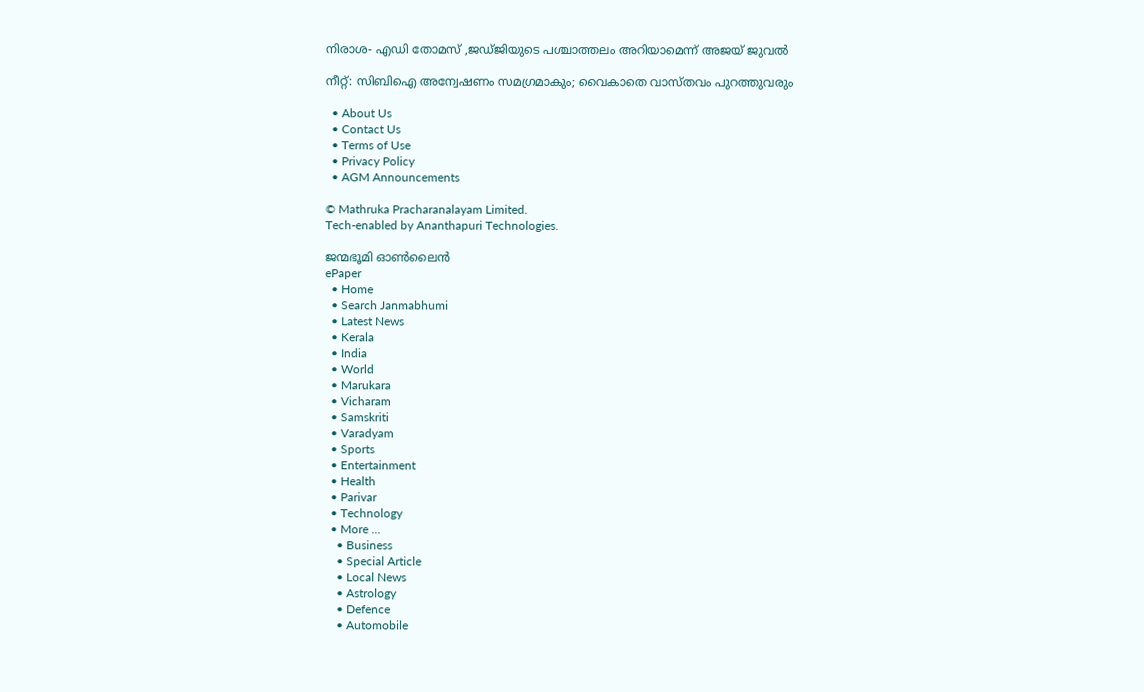നിരാശ- എഡി തോമസ് ,ജഡ്ജിയുടെ പശ്ചാത്തലം അറിയാമെന്ന് അജയ് ജുവല്‍

നീറ്റ്: സിബിഐ അന്വേഷണം സമഗ്രമാകും; വൈകാതെ വാസ്തവം പുറത്തുവരും

  • About Us
  • Contact Us
  • Terms of Use
  • Privacy Policy
  • AGM Announcements

© Mathruka Pracharanalayam Limited.
Tech-enabled by Ananthapuri Technologies.

ജന്മഭൂമി ഓണ്‍ലൈന്‍
ePaper
  • Home
  • Search Janmabhumi
  • Latest News
  • Kerala
  • India
  • World
  • Marukara
  • Vicharam
  • Samskriti
  • Varadyam
  • Sports
  • Entertainment
  • Health
  • Parivar
  • Technology
  • More …
    • Business
    • Special Article
    • Local News
    • Astrology
    • Defence
    • Automobile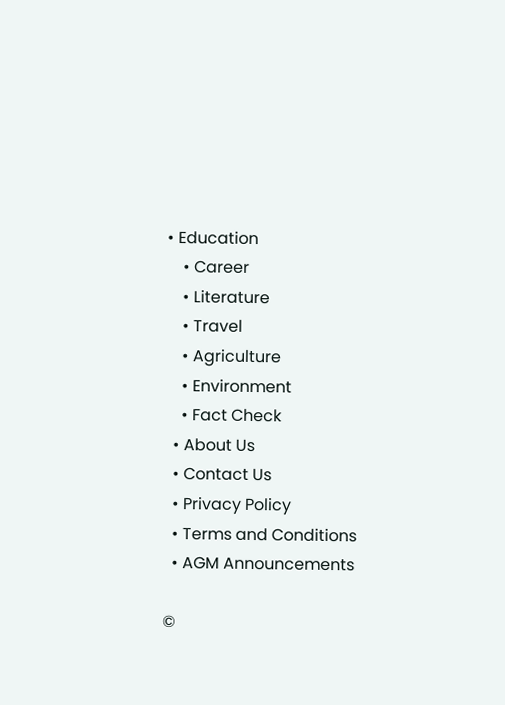• Education
    • Career
    • Literature
    • Travel
    • Agriculture
    • Environment
    • Fact Check
  • About Us
  • Contact Us
  • Privacy Policy
  • Terms and Conditions
  • AGM Announcements

©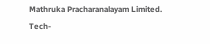Mathruka Pracharanalayam Limited.
Tech-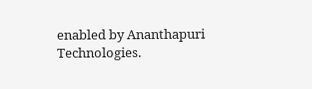enabled by Ananthapuri Technologies.